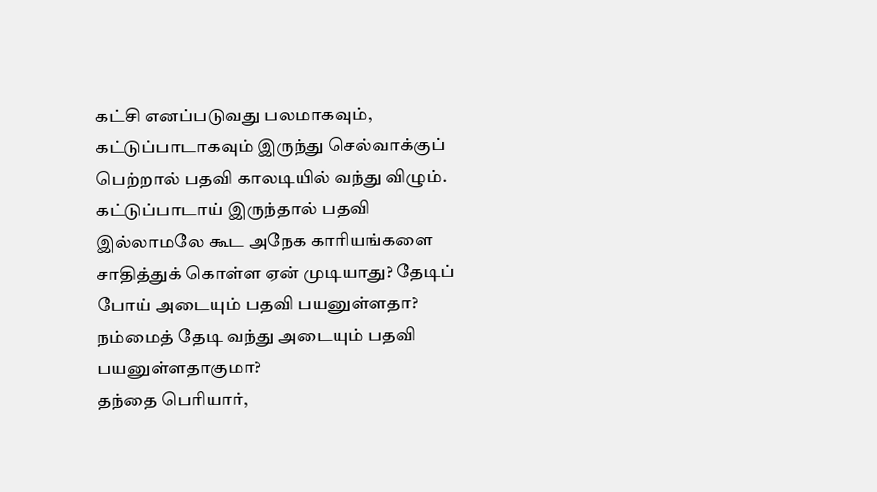கட்சி எனப்படுவது பலமாகவும், கட்டுப்பாடாகவும் இருந்து செல்வாக்குப் பெற்றால் பதவி காலடியில் வந்து விழும். கட்டுப்பாடாய் இருந்தால் பதவி இல்லாமலே கூட அநேக காரியங்களை சாதித்துக் கொள்ள ஏன் முடியாது? தேடிப் போய் அடையும் பதவி பயனுள்ளதா? நம்மைத் தேடி வந்து அடையும் பதவி பயனுள்ளதாகுமா?
தந்தை பெரியார்,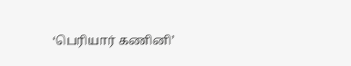‘பெரியார் கணினி’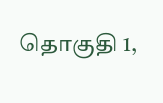தொகுதி 1,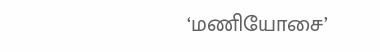‘மணியோசை’